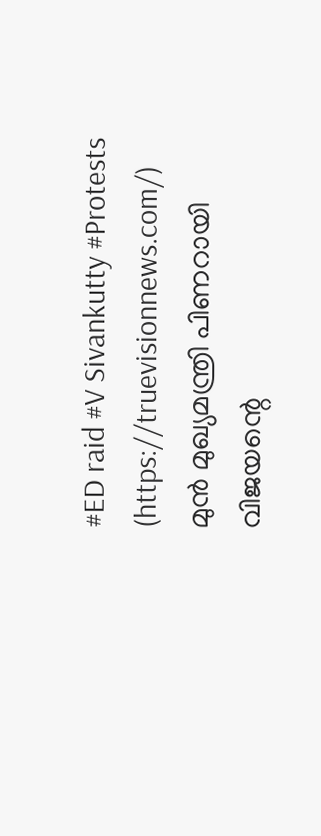#ED raid #V Sivankutty #Protests
(https://truevisionnews.com/) മുൻ മുഖ്യമന്ത്രി പിണറായി വിജയന്റെ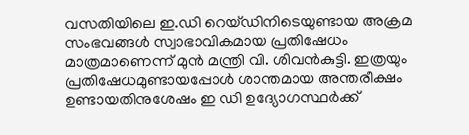വസതിയിലെ ഇ.ഡി റെയ്ഡിനിടെയുണ്ടായ അക്രമ സംഭവങ്ങൾ സ്വാഭാവികമായ പ്രതിഷേധം മാത്രമാണെന്ന് മുൻ മന്ത്രി വി. ശിവൻകുട്ടി. ഇത്രയും പ്രതിഷേധമുണ്ടായപ്പോൾ ശാന്തമായ അന്തരീക്ഷം ഉണ്ടായതിനുശേഷം ഇ ഡി ഉദ്യോഗസ്ഥർക്ക്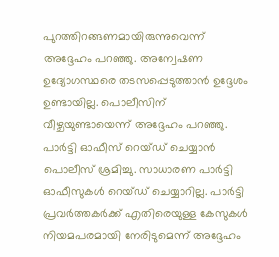പുറത്തിറങ്ങണമായിരുന്നുവെന്ന് അദ്ദേഹം പറഞ്ഞു. അന്വേഷണ ഉദ്യോഗസ്ഥരെ തടസപ്പെടുത്താൻ ഉദ്ദേശം ഉണ്ടായില്ല. പൊലീസിന് വീഴ്ചയുണ്ടായെന്ന് അദ്ദേഹം പറഞ്ഞു.
പാർട്ടി ഓഫീസ് റെയ്ഡ് ചെയ്യാൻ പൊലീസ് ശ്രമിച്ചു. സാധാരണ പാർട്ടി ഓഫീസുകൾ റെയ്ഡ് ചെയ്യാറില്ല. പാർട്ടി പ്രവർത്തകർക്ക് എതിരെയുള്ള കേസുകൾ നിയമപരമായി നേരിടുമെന്ന് അദ്ദേഹം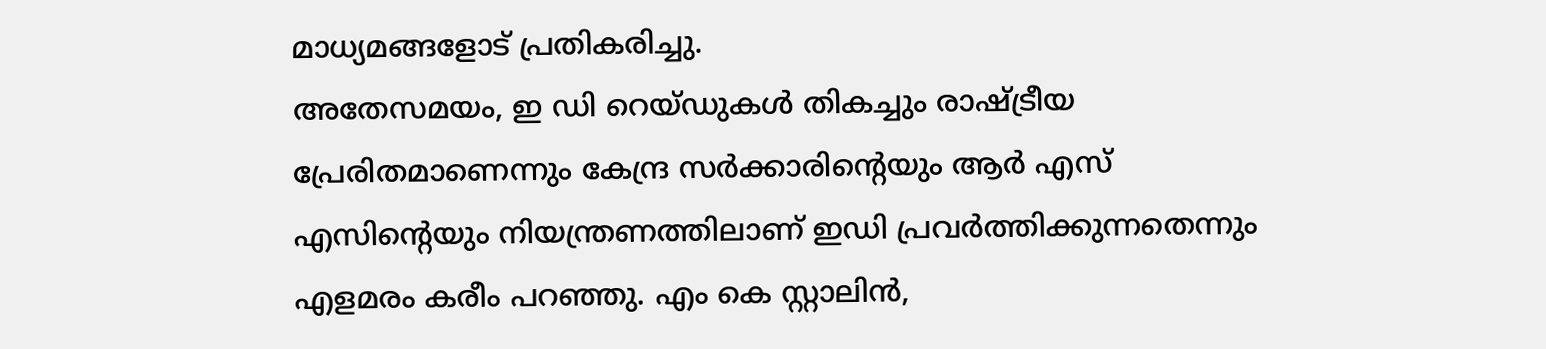മാധ്യമങ്ങളോട് പ്രതികരിച്ചു.
അതേസമയം, ഇ ഡി റെയ്ഡുകൾ തികച്ചും രാഷ്ട്രീയ പ്രേരിതമാണെന്നും കേന്ദ്ര സർക്കാരിന്റെയും ആർ എസ് എസിന്റെയും നിയന്ത്രണത്തിലാണ് ഇഡി പ്രവർത്തിക്കുന്നതെന്നും എളമരം കരീം പറഞ്ഞു. എം കെ സ്റ്റാലിൻ,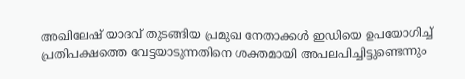അഖിലേഷ് യാദവ് തുടങ്ങിയ പ്രമുഖ നേതാക്കൾ ഇഡിയെ ഉപയോഗിച്ച് പ്രതിപക്ഷത്തെ വേട്ടയാടുന്നതിനെ ശക്തമായി അപലപിച്ചിട്ടുണ്ടെന്നും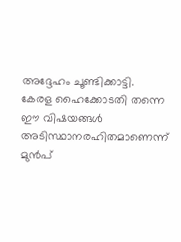അദ്ദേഹം ചൂണ്ടിക്കാട്ടി.
കേരള ഹൈക്കോടതി തന്നെ ഈ വിഷയങ്ങൾ അടിസ്ഥാനരഹിതമാണെന്ന് മുൻപ്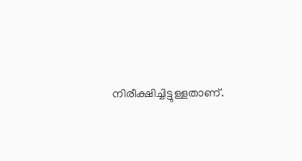നിരീക്ഷിച്ചിട്ടുള്ളതാണ്.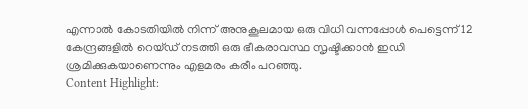എന്നാൽ കോടതിയിൽ നിന്ന് അനുകൂലമായ ഒരു വിധി വന്നപ്പോൾ പെട്ടെന്ന് 12 കേന്ദ്രങ്ങളിൽ റെയ്ഡ് നടത്തി ഒരു ഭീകരാവസ്ഥ സൃഷ്ടിക്കാൻ ഇഡി ശ്രമിക്കുകയാണെന്നും എളമരം കരീം പറഞ്ഞു.
Content Highlight: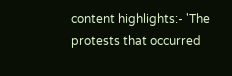content highlights:- 'The protests that occurred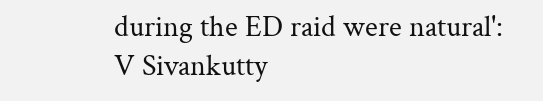during the ED raid were natural': V Sivankutty